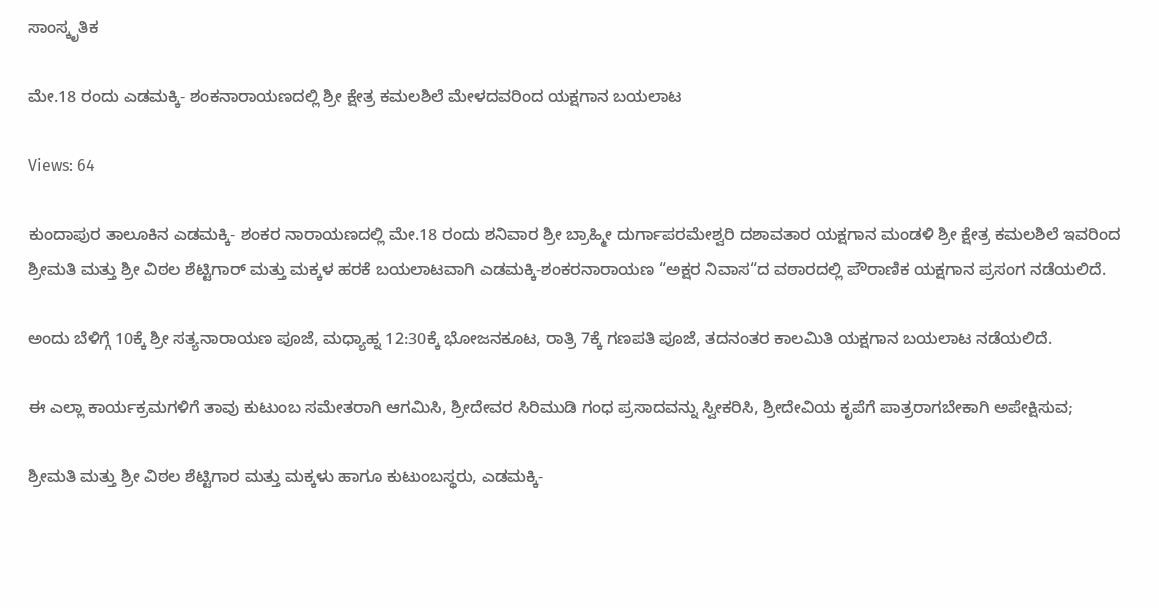ಸಾಂಸ್ಕೃತಿಕ

ಮೇ.18 ರಂದು ಎಡಮಕ್ಕಿ- ಶಂಕನಾರಾಯಣದಲ್ಲಿ ಶ್ರೀ ಕ್ಷೇತ್ರ ಕಮಲಶಿಲೆ ಮೇಳದವರಿಂದ ಯಕ್ಷಗಾನ ಬಯಲಾಟ

Views: 64

ಕುಂದಾಪುರ ತಾಲೂಕಿನ ಎಡಮಕ್ಕಿ- ಶಂಕರ ನಾರಾಯಣದಲ್ಲಿ ಮೇ.18 ರಂದು ಶನಿವಾರ ಶ್ರೀ ಬ್ರಾಹ್ಮೀ ದುರ್ಗಾಪರಮೇಶ್ವರಿ ದಶಾವತಾರ ಯಕ್ಷಗಾನ ಮಂಡಳಿ ಶ್ರೀ ಕ್ಷೇತ್ರ ಕಮಲಶಿಲೆ ಇವರಿಂದ ಶ್ರೀಮತಿ ಮತ್ತು ಶ್ರೀ ವಿಠಲ ಶೆಟ್ಟಿಗಾರ್ ಮತ್ತು ಮಕ್ಕಳ ಹರಕೆ ಬಯಲಾಟವಾಗಿ ಎಡಮಕ್ಕಿ-ಶಂಕರನಾರಾಯಣ “ಅಕ್ಷರ ನಿವಾಸ“ದ ವಠಾರದಲ್ಲಿ ಪೌರಾಣಿಕ ಯಕ್ಷಗಾನ ಪ್ರಸಂಗ ನಡೆಯಲಿದೆ.

ಅಂದು ಬೆಳಿಗ್ಗೆ 10ಕ್ಕೆ ಶ್ರೀ ಸತ್ಯನಾರಾಯಣ ಪೂಜೆ, ಮಧ್ಯಾಹ್ನ 12:30ಕ್ಕೆ ಭೋಜನಕೂಟ, ರಾತ್ರಿ 7ಕ್ಕೆ ಗಣಪತಿ ಪೂಜೆ, ತದನಂತರ ಕಾಲಮಿತಿ ಯಕ್ಷಗಾನ ಬಯಲಾಟ ನಡೆಯಲಿದೆ.

ಈ ಎಲ್ಲಾ ಕಾರ್ಯಕ್ರಮಗಳಿಗೆ ತಾವು ಕುಟುಂಬ ಸಮೇತರಾಗಿ ಆಗಮಿಸಿ, ಶ್ರೀದೇವರ ಸಿರಿಮುಡಿ ಗಂಧ ಪ್ರಸಾದವನ್ನು ಸ್ವೀಕರಿಸಿ, ಶ್ರೀದೇವಿಯ ಕೃಪೆಗೆ ಪಾತ್ರರಾಗಬೇಕಾಗಿ ಅಪೇಕ್ಷಿಸುವ;

ಶ್ರೀಮತಿ ಮತ್ತು ಶ್ರೀ ವಿಠಲ ಶೆಟ್ಟಿಗಾರ ಮತ್ತು ಮಕ್ಕಳು ಹಾಗೂ ಕುಟುಂಬಸ್ಥರು, ಎಡಮಕ್ಕಿ-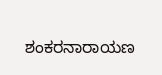ಶಂಕರನಾರಾಯಣ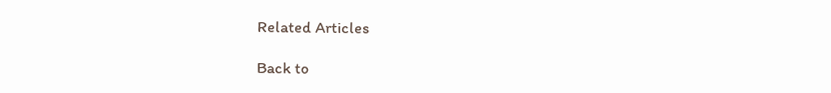Related Articles

Back to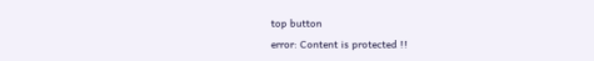top button
error: Content is protected !!